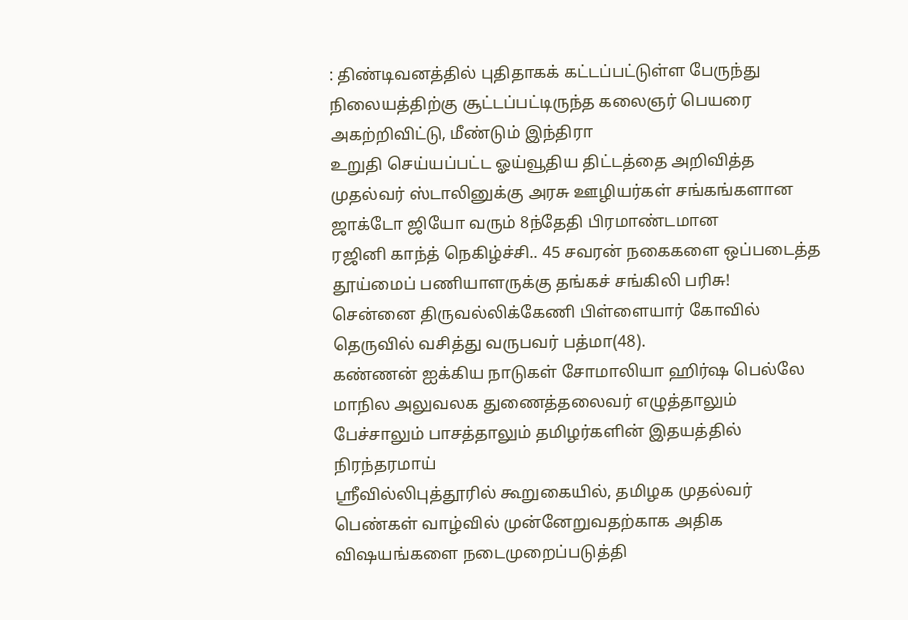: திண்டிவனத்தில் புதிதாகக் கட்டப்பட்டுள்ள பேருந்து நிலையத்திற்கு சூட்டப்பட்டிருந்த கலைஞர் பெயரை அகற்றிவிட்டு, மீண்டும் இந்திரா
உறுதி செய்யப்பட்ட ஓய்வூதிய திட்டத்தை அறிவித்த முதல்வர் ஸ்டாலினுக்கு அரசு ஊழியர்கள் சங்கங்களான ஜாக்டோ ஜியோ வரும் 8ந்தேதி பிரமாண்டமான
ரஜினி காந்த் நெகிழ்ச்சி.. 45 சவரன் நகைகளை ஒப்படைத்த தூய்மைப் பணியாளருக்கு தங்கச் சங்கிலி பரிசு!
சென்னை திருவல்லிக்கேணி பிள்ளையார் கோவில் தெருவில் வசித்து வருபவர் பத்மா(48).
கண்ணன் ஐக்கிய நாடுகள் சோமாலியா ஹிர்ஷ பெல்லே மாநில அலுவலக துணைத்தலைவர் எழுத்தாலும் பேச்சாலும் பாசத்தாலும் தமிழர்களின் இதயத்தில் நிரந்தரமாய்
ஸ்ரீவில்லிபுத்தூரில் கூறுகையில், தமிழக முதல்வர் பெண்கள் வாழ்வில் முன்னேறுவதற்காக அதிக விஷயங்களை நடைமுறைப்படுத்தி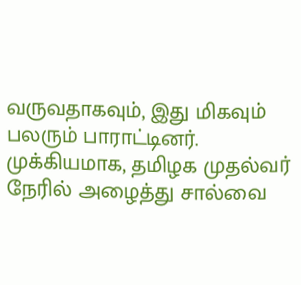வருவதாகவும், இது மிகவும்
பலரும் பாராட்டினர். முக்கியமாக, தமிழக முதல்வர் நேரில் அழைத்து சால்வை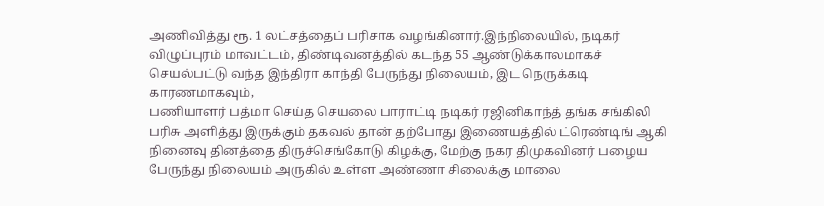அணிவித்து ரூ. 1 லட்சத்தைப் பரிசாக வழங்கினார்.இந்நிலையில், நடிகர்
விழுப்புரம் மாவட்டம், திண்டிவனத்தில் கடந்த 55 ஆண்டுக்காலமாகச் செயல்பட்டு வந்த இந்திரா காந்தி பேருந்து நிலையம், இட நெருக்கடி காரணமாகவும்,
பணியாளர் பத்மா செய்த செயலை பாராட்டி நடிகர் ரஜினிகாந்த் தங்க சங்கிலி பரிசு அளித்து இருக்கும் தகவல் தான் தற்போது இணையத்தில் ட்ரெண்டிங் ஆகி
நினைவு தினத்தை திருச்செங்கோடு கிழக்கு, மேற்கு நகர திமுகவினர் பழைய பேருந்து நிலையம் அருகில் உள்ள அண்ணா சிலைக்கு மாலை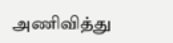அணிவித்து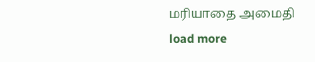மரியாதை அமைதி
load more